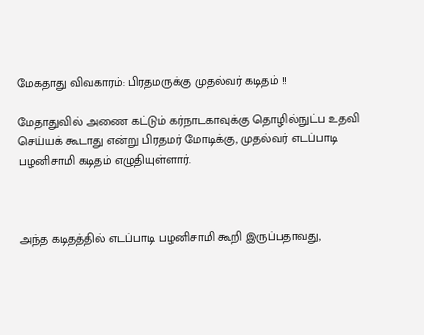மேகதாது விவகாரம்: பிரதமருக்கு முதல்வர் கடிதம் !!

மேதாதுவில் அணை கட்டும் கர்நாடகாவுக்கு தொழில்நுட்ப உதவி செய்யக் கூடாது என்று பிரதமர் மோடிக்கு, முதல்வர் எடப்பாடி பழனிசாமி கடிதம் எழுதியுள்ளார்.



அந்த கடிதத்தில் எடப்பாடி பழனிசாமி கூறி இருப்பதாவது,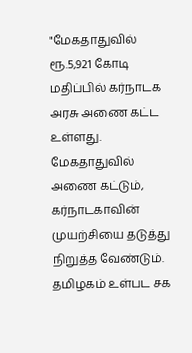"மேகதாதுவில் ரூ.5,921 கோடி மதிப்பில் கர்நாடக அரசு அணை கட்ட உள்ளது. மேகதாதுவில் அணை கட்டும், கர்நாடகாவின் முயற்சியை தடுத்து நிறுத்த வேண்டும். தமிழகம் உள்பட சக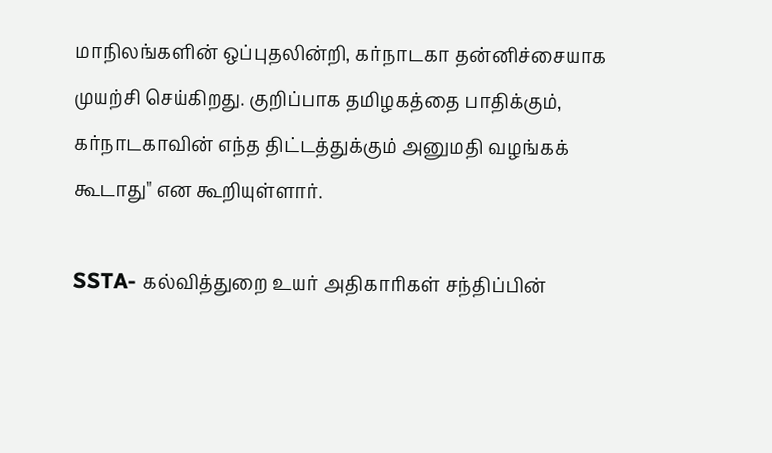மாநிலங்களின் ஒப்புதலின்றி, கர்நாடகா தன்னிச்சையாக முயற்சி செய்கிறது. குறிப்பாக தமிழகத்தை பாதிக்கும், கர்நாடகாவின் எந்த திட்டத்துக்கும் அனுமதி வழங்கக் கூடாது" என கூறியுள்ளார்.

SSTA- கல்வித்துறை உயர் அதிகாரிகள் சந்திப்பின்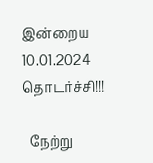இன்றைய 10.01.2024 தொடர்ச்சி!!!

  நேற்று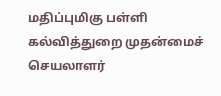மதிப்புமிகு பள்ளி கல்வித்துறை முதன்மைச் செயலாளர்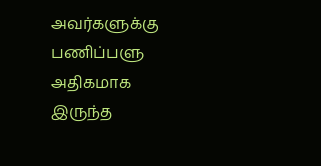அவர்களுக்கு பணிப்பளு அதிகமாக இருந்த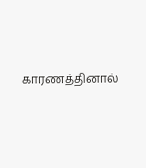காரணத்தினால்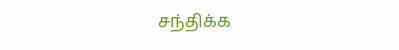சந்திக்க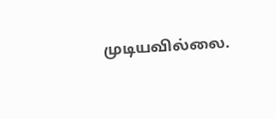முடியவில்லை.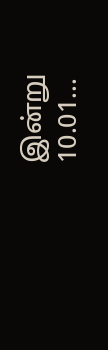இன்று 10.01...